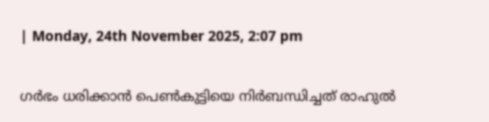| Monday, 24th November 2025, 2:07 pm

ഗര്‍ഭം ധരിക്കാന്‍ പെണ്‍കുട്ടിയെ നിര്‍ബന്ധിച്ചത് രാഹുല്‍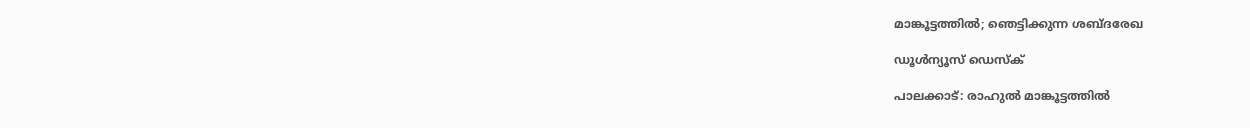മാങ്കൂട്ടത്തില്‍; ഞെട്ടിക്കുന്ന ശബ്ദരേഖ

ഡൂള്‍ന്യൂസ് ഡെസ്‌ക്

പാലക്കാട്: രാഹുല്‍ മാങ്കൂട്ടത്തില്‍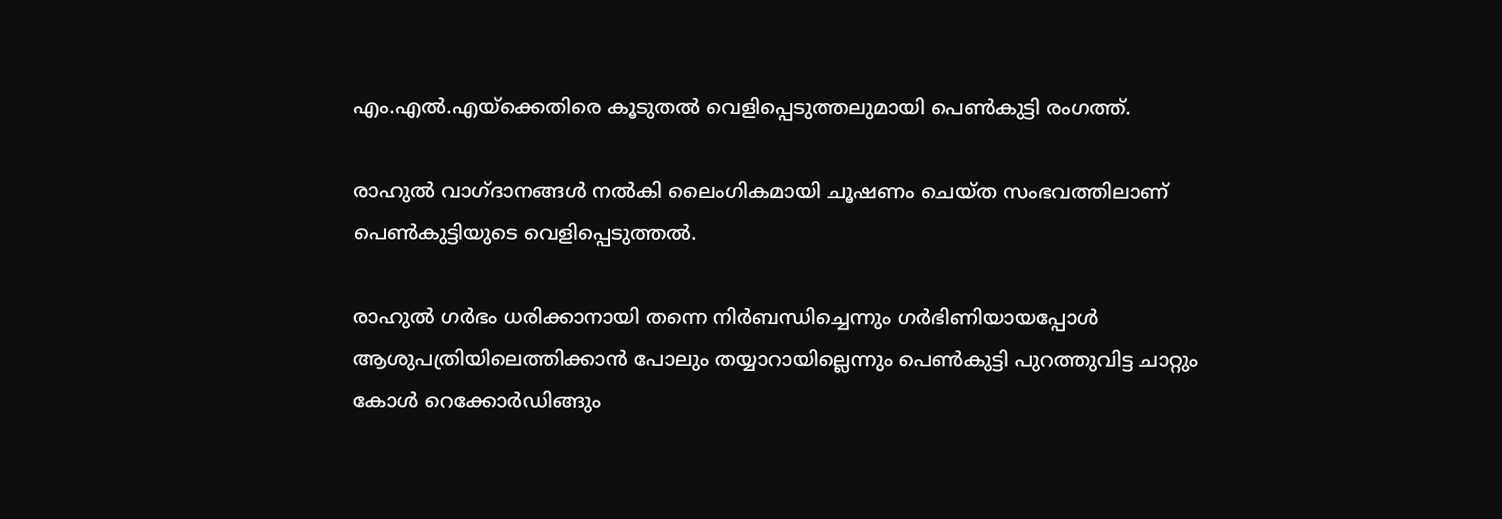എം.എല്‍.എയ്‌ക്കെതിരെ കൂടുതല്‍ വെളിപ്പെടുത്തലുമായി പെണ്‍കുട്ടി രംഗത്ത്.

രാഹുല്‍ വാഗ്ദാനങ്ങള്‍ നല്‍കി ലൈംഗികമായി ചൂഷണം ചെയ്ത സംഭവത്തിലാണ് പെണ്‍കുട്ടിയുടെ വെളിപ്പെടുത്തല്‍.

രാഹുല്‍ ഗര്‍ഭം ധരിക്കാനായി തന്നെ നിര്‍ബന്ധിച്ചെന്നും ഗര്‍ഭിണിയായപ്പോള്‍ ആശുപത്രിയിലെത്തിക്കാന്‍ പോലും തയ്യാറായില്ലെന്നും പെണ്‍കുട്ടി പുറത്തുവിട്ട ചാറ്റും കോള്‍ റെക്കോര്‍ഡിങ്ങും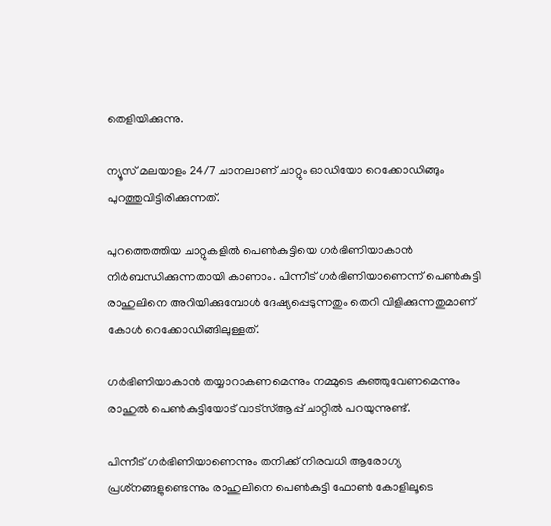തെളിയിക്കുന്നു.

ന്യൂസ് മലയാളം 24/7 ചാനലാണ് ചാറ്റും ഓഡിയോ റെക്കോഡിങ്ങും പുറത്തുവിട്ടിരിക്കുന്നത്.

പുറത്തെത്തിയ ചാറ്റുകളില്‍ പെണ്‍കുട്ടിയെ ഗര്‍ഭിണിയാകാന്‍ നിര്‍ബന്ധിക്കുന്നതായി കാണാം. പിന്നീട് ഗര്‍ഭിണിയാണെന്ന് പെണ്‍കുട്ടി രാഹുലിനെ അറിയിക്കുമ്പോള്‍ ദേഷ്യപ്പെടുന്നതും തെറി വിളിക്കുന്നതുമാണ് കോള്‍ റെക്കോഡിങ്ങിലുള്ളത്.

ഗര്‍ഭിണിയാകാന്‍ തയ്യാറാകണമെന്നും നമ്മുടെ കുഞ്ഞുവേണമെന്നും രാഹുല്‍ പെണ്‍കുട്ടിയോട് വാട്‌സ്ആപ്പ് ചാറ്റില്‍ പറയുന്നുണ്ട്.

പിന്നീട് ഗര്‍ഭിണിയാണെന്നും തനിക്ക് നിരവധി ആരോഗ്യ പ്രശ്‌നങ്ങളുണ്ടെന്നും രാഹുലിനെ പെണ്‍കുട്ടി ഫോണ്‍ കോളിലൂടെ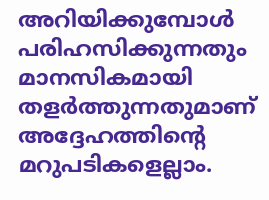അറിയിക്കുമ്പോള്‍ പരിഹസിക്കുന്നതും മാനസികമായി തളര്‍ത്തുന്നതുമാണ് അദ്ദേഹത്തിന്റെ മറുപടികളെല്ലാം.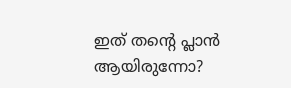ഇത് തന്റെ പ്ലാന്‍ ആയിരുന്നോ?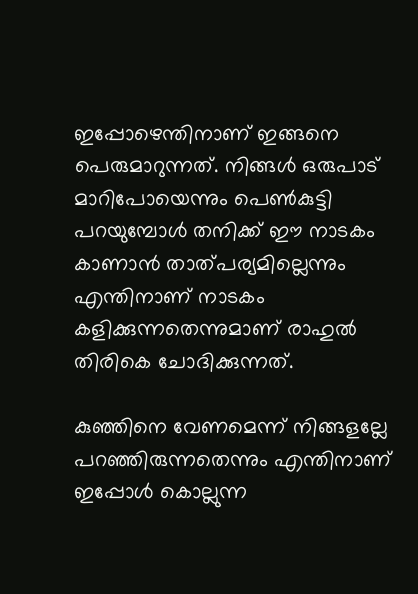ഇപ്പോഴെന്തിനാണ് ഇങ്ങനെ പെരുമാറുന്നത്. നിങ്ങള്‍ ഒരുപാട് മാറിപോയെന്നും പെണ്‍കുട്ടി പറയുമ്പോള്‍ തനിക്ക് ഈ നാടകം കാണാന്‍ താത്പര്യമില്ലെന്നും എന്തിനാണ് നാടകം കളിക്കുന്നതെന്നുമാണ് രാഹുല്‍ തിരികെ ചോദിക്കുന്നത്.

കുഞ്ഞിനെ വേണമെന്ന് നിങ്ങളല്ലേ പറഞ്ഞിരുന്നതെന്നും എന്തിനാണ് ഇപ്പോള്‍ കൊല്ലുന്ന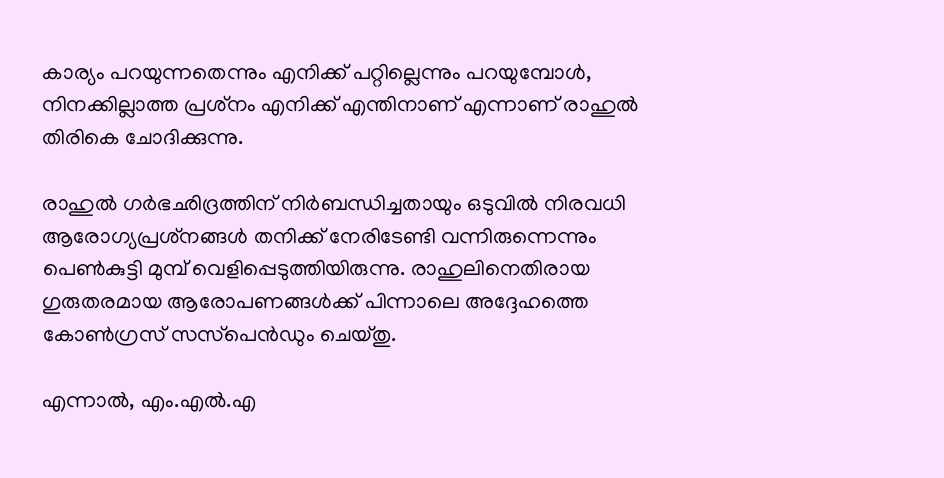കാര്യം പറയുന്നതെന്നും എനിക്ക് പറ്റില്ലെന്നും പറയുമ്പോള്‍, നിനക്കില്ലാത്ത പ്രശ്‌നം എനിക്ക് എന്തിനാണ് എന്നാണ് രാഹുല്‍ തിരികെ ചോദിക്കുന്നു.

രാഹുല്‍ ഗര്‍ഭഛിദ്രത്തിന് നിര്‍ബന്ധിച്ചതായും ഒടുവില്‍ നിരവധി ആരോഗ്യപ്രശ്‌നങ്ങള്‍ തനിക്ക് നേരിടേണ്ടി വന്നിരുന്നെന്നും പെണ്‍കുട്ടി മുമ്പ് വെളിപ്പെടുത്തിയിരുന്നു. രാഹുലിനെതിരായ ഗുരുതരമായ ആരോപണങ്ങള്‍ക്ക് പിന്നാലെ അദ്ദേഹത്തെ കോണ്‍ഗ്രസ് സസ്‌പെന്‍ഡും ചെയ്തു.

എന്നാല്‍, എം.എല്‍.എ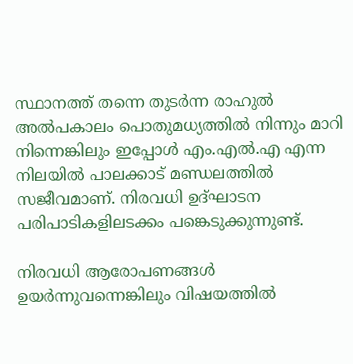സ്ഥാനത്ത് തന്നെ തുടര്‍ന്ന രാഹുല്‍ അല്‍പകാലം പൊതുമധ്യത്തില്‍ നിന്നും മാറി നിന്നെങ്കിലും ഇപ്പോള്‍ എം.എല്‍.എ എന്ന നിലയില്‍ പാലക്കാട് മണ്ഡലത്തില്‍ സജീവമാണ്. നിരവധി ഉദ്ഘാടന പരിപാടികളിലടക്കം പങ്കെടുക്കുന്നുണ്ട്.

നിരവധി ആരോപണങ്ങള്‍ ഉയര്‍ന്നുവന്നെങ്കിലും വിഷയത്തില്‍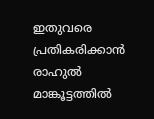ഇതുവരെ പ്രതികരിക്കാന്‍ രാഹുല്‍ മാങ്കൂട്ടത്തില്‍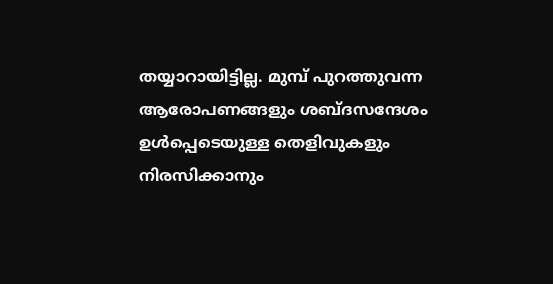തയ്യാറായിട്ടില്ല. മുമ്പ് പുറത്തുവന്ന ആരോപണങ്ങളും ശബ്ദസന്ദേശം ഉള്‍പ്പെടെയുള്ള തെളിവുകളും നിരസിക്കാനും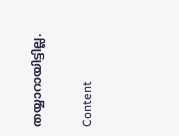തയ്യാറായിട്ടില്ല.

Content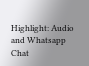Highlight: Audio and Whatsapp Chat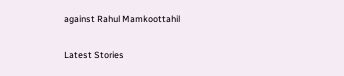against Rahul Mamkoottahil

Latest Stories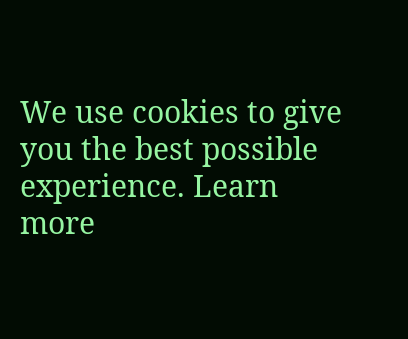We use cookies to give you the best possible experience. Learn more